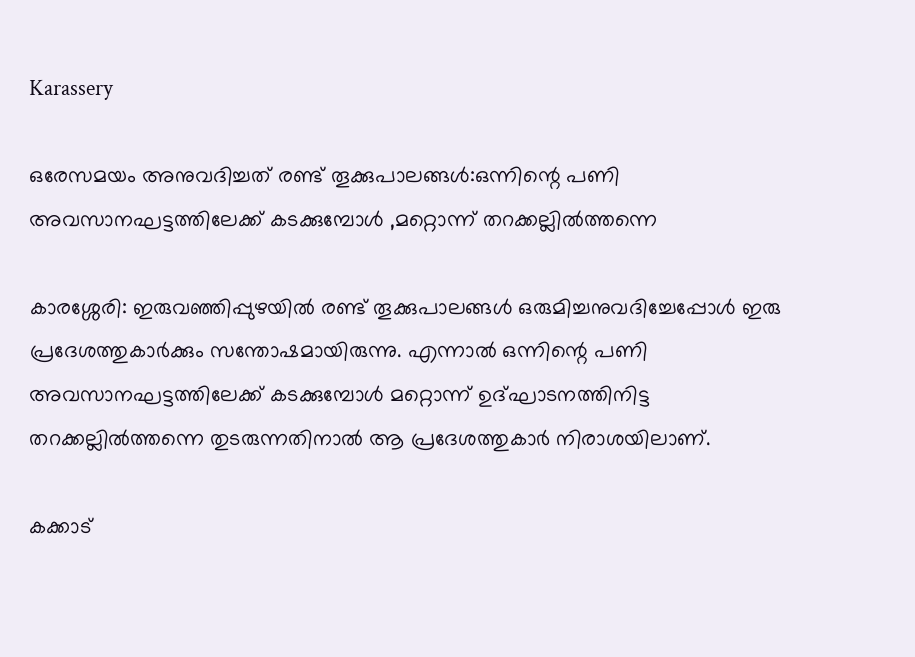Karassery

ഒരേസമയം അനുവദിച്ചത് രണ്ട് തൂക്കുപാലങ്ങൾ:ഒന്നിന്റെ പണി അവസാനഘട്ടത്തിലേക്ക് കടക്കുമ്പോൾ ,മറ്റൊന്ന് തറക്കല്ലിൽത്തന്നെ

കാരശ്ശേരി: ഇരുവഞ്ഞിപ്പുഴയിൽ രണ്ട് തൂക്കുപാലങ്ങൾ ഒരുമിച്ചനുവദിച്ചേപ്പോൾ ഇരു പ്രദേശത്തുകാർക്കും സന്തോഷമായിരുന്നു. എന്നാൽ ഒന്നിന്റെ പണി അവസാനഘട്ടത്തിലേക്ക് കടക്കുമ്പോൾ മറ്റൊന്ന് ഉദ്ഘാടനത്തിനിട്ട തറക്കല്ലിൽത്തന്നെ തുടരുന്നതിനാൽ ആ പ്രദേശത്തുകാർ നിരാശയിലാണ്.

കക്കാട്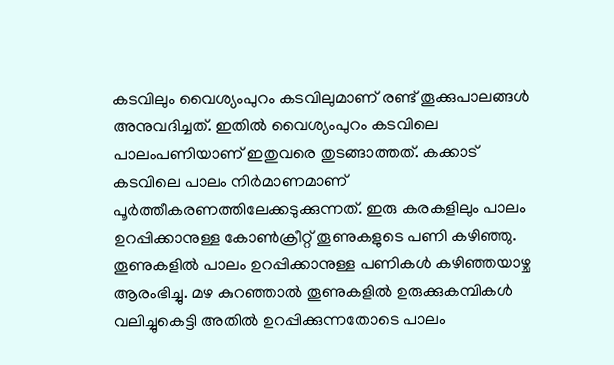കടവിലും വൈശ്യംപുറം കടവിലുമാണ് രണ്ട് തൂക്കുപാലങ്ങൾ അനുവദിച്ചത്. ഇതിൽ വൈശ്യംപുറം കടവിലെ പാലംപണിയാണ് ഇതുവരെ തുടങ്ങാത്തത്. കക്കാട് കടവിലെ പാലം നിർമാണമാണ് പൂർത്തീകരണത്തിലേക്കടുക്കുന്നത്. ഇരു കരകളിലും പാലം ഉറപ്പിക്കാനുള്ള കോൺക്രീറ്റ് തൂണുകളുടെ പണി കഴിഞ്ഞു. തൂണുകളിൽ പാലം ഉറപ്പിക്കാനുള്ള പണികൾ കഴിഞ്ഞയാഴ്ച ആരംഭിച്ചു. മഴ കുറഞ്ഞാൽ തൂണുകളിൽ ഉരുക്കുകമ്പികൾ വലിച്ചുകെട്ടി അതിൽ ഉറപ്പിക്കുന്നതോടെ പാലം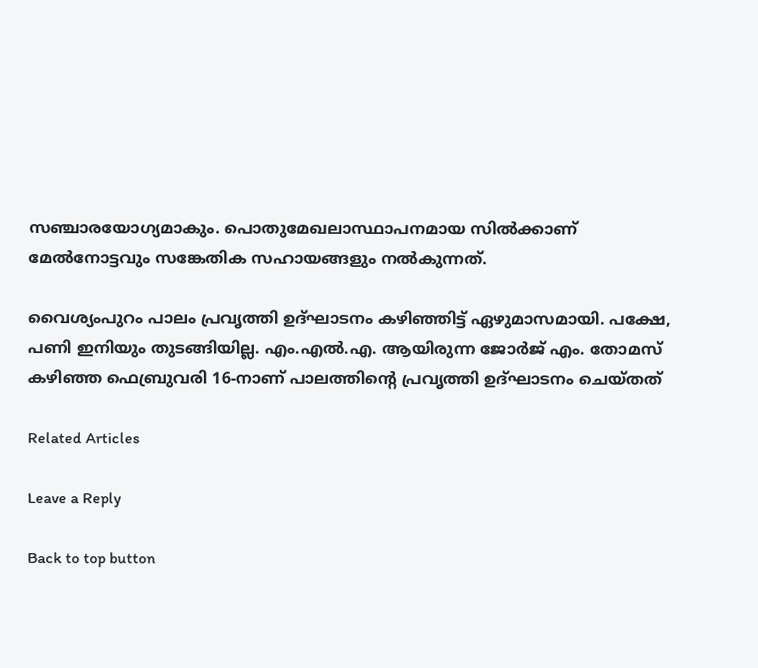സഞ്ചാരയോഗ്യമാകും. പൊതുമേഖലാസ്ഥാപനമായ സിൽക്കാണ് മേൽനോട്ടവും സങ്കേതിക സഹായങ്ങളും നൽകുന്നത്.

വൈശ്യംപുറം പാലം പ്രവൃത്തി ഉദ്ഘാടനം കഴിഞ്ഞിട്ട് ഏഴുമാസമായി. പക്ഷേ, പണി ഇനിയും തുടങ്ങിയില്ല. എം.എൽ.എ. ആയിരുന്ന ജോർജ് എം. തോമസ് കഴിഞ്ഞ ഫെബ്രുവരി 16-നാണ് പാലത്തിന്റെ പ്രവൃത്തി ഉദ്ഘാടനം ചെയ്തത്

Related Articles

Leave a Reply

Back to top button